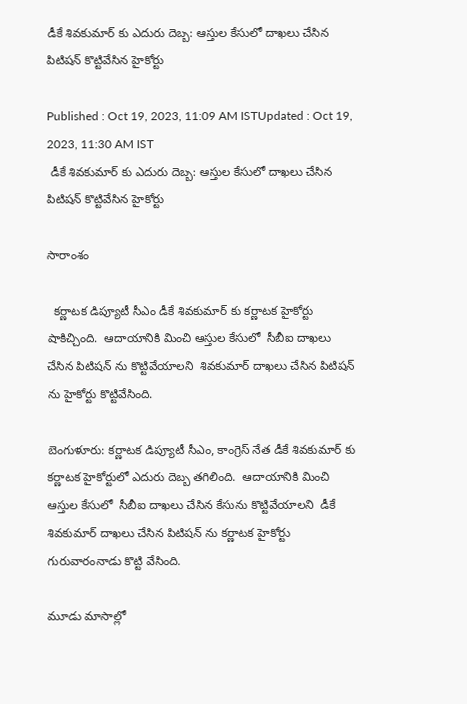డీకే శివకుమార్ కు ఎదురు దెబ్బ: ఆస్తుల కేసులో దాఖలు చేసిన పిటిషన్ కొట్టివేసిన హైకోర్టు

Published : Oct 19, 2023, 11:09 AM ISTUpdated : Oct 19, 2023, 11:30 AM IST
 డీకే శివకుమార్ కు ఎదురు దెబ్బ: ఆస్తుల కేసులో దాఖలు చేసిన పిటిషన్ కొట్టివేసిన హైకోర్టు

సారాంశం

  కర్ణాటక డిప్యూటీ సీఎం డీకే శివకుమార్ కు కర్ణాటక హైకోర్టు షాకిచ్చింది.  ఆదాయానికి మించి ఆస్తుల కేసులో  సీబీఐ దాఖలు చేసిన పిటిషన్ ను కొట్టివేయాలని  శివకుమార్ దాఖలు చేసిన పిటిషన్ ను హైకోర్టు కొట్టివేసింది.

బెంగుళూరు: కర్ణాటక డిప్యూటీ సీఎం, కాంగ్రెస్ నేత డీకే శివకుమార్ కు కర్ణాటక హైకోర్టులో ఎదురు దెబ్బ తగిలింది.  ఆదాయానికి మించి ఆస్తుల కేసులో  సీబీఐ దాఖలు చేసిన కేసును కొట్టివేయాలని  డీకే శివకుమార్ దాఖలు చేసిన పిటిషన్ ను కర్ణాటక హైకోర్టు గురువారంనాడు కొట్టి వేసింది.

మూడు మాసాల్లో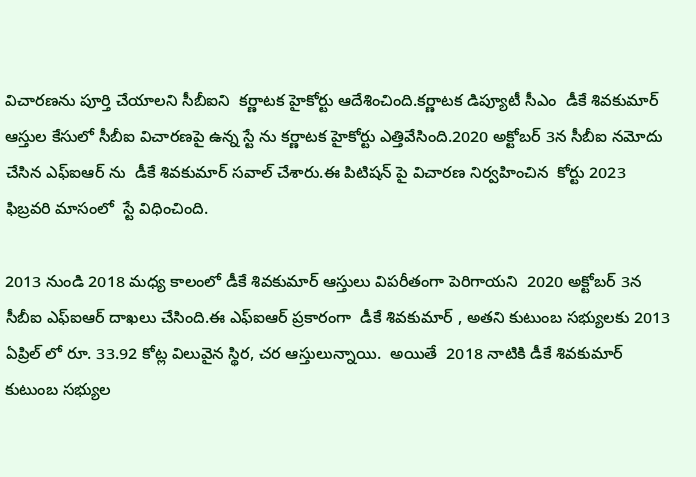విచారణను పూర్తి చేయాలని సీబీఐని  కర్ణాటక హైకోర్టు ఆదేశించింది.కర్ణాటక డిప్యూటీ సీఎం  డీకే శివకుమార్ ఆస్తుల కేసులో సీబీఐ విచారణపై ఉన్న స్టే ను కర్ణాటక హైకోర్టు ఎత్తివేసింది.2020 అక్టోబర్ 3న సీబీఐ నమోదు చేసిన ఎఫ్ఐఆర్ ను  డీకే శివకుమార్ సవాల్ చేశారు.ఈ పిటిషన్ పై విచారణ నిర్వహించిన  కోర్టు 2023 ఫిబ్రవరి మాసంలో  స్టే విధించింది.

2013 నుండి 2018 మధ్య కాలంలో డీకే శివకుమార్ ఆస్తులు విపరీతంగా పెరిగాయని  2020 అక్టోబర్ 3న సీబీఐ ఎఫ్ఐఆర్ దాఖలు చేసింది.ఈ ఎఫ్ఐఆర్ ప్రకారంగా  డీకే శివకుమార్ , అతని కుటుంబ సభ్యులకు 2013 ఏప్రిల్ లో రూ. 33.92 కోట్ల విలువైన స్థిర, చర ఆస్తులున్నాయి.  అయితే  2018 నాటికి డీకే శివకుమార్ కుటుంబ సభ్యుల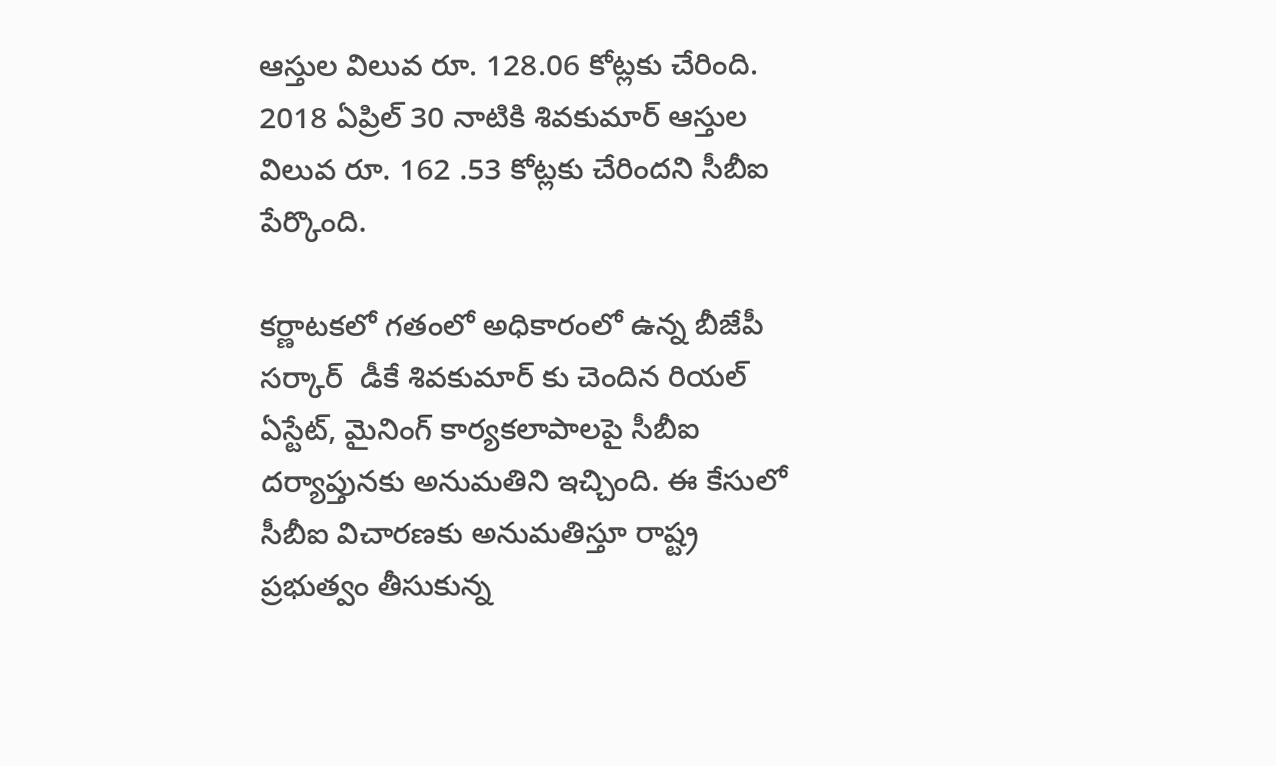ఆస్తుల విలువ రూ. 128.06 కోట్లకు చేరింది. 2018 ఏప్రిల్ 30 నాటికి శివకుమార్ ఆస్తుల విలువ రూ. 162 .53 కోట్లకు చేరిందని సీబీఐ పేర్కొంది.

కర్ణాటకలో గతంలో అధికారంలో ఉన్న బీజేపీ సర్కార్  డీకే శివకుమార్ కు చెందిన రియల్ ఏస్టేట్, మైనింగ్ కార్యకలాపాలపై సీబీఐ దర్యాప్తునకు అనుమతిని ఇచ్చింది. ఈ కేసులో సీబీఐ విచారణకు అనుమతిస్తూ రాష్ట్ర ప్రభుత్వం తీసుకున్న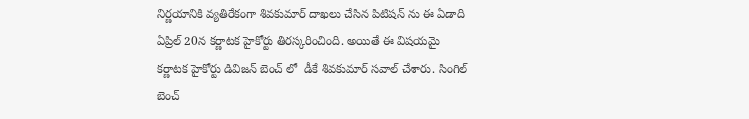నిర్ణయానికి వ్యతిరేకంగా శివకుమార్ దాఖలు చేసిన పిటిషన్ ను ఈ ఏడాది ఏప్రిల్ 20న కర్ణాటక హైకోర్టు తిరస్కరించింది. అయితే ఈ విషయమై కర్ణాటక హైకోర్టు డివిజన్ బెంచ్ లో  డీకే శివకుమార్ సవాల్ చేశారు. సింగిల్ బెంచ్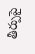తీర్పుపై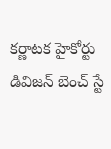కర్ణాటక హైకోర్టు డివిజన్ బెంచ్ స్టే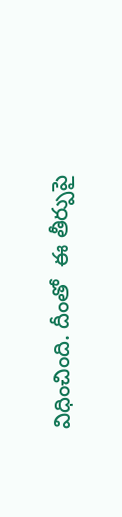విధించింది. దీంతో  ఈ తీర్పుపై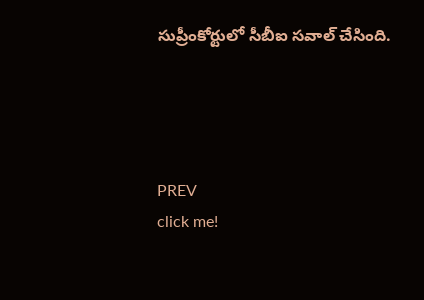సుప్రీంకోర్టులో సీబీఐ సవాల్ చేసింది.




PREV
click me!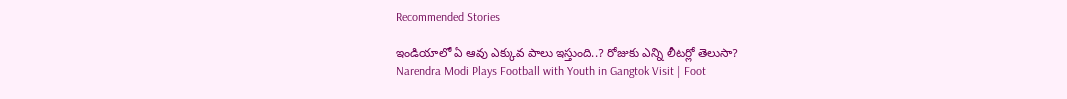Recommended Stories

ఇండియాలో ఏ ఆవు ఎక్కువ పాలు ఇస్తుంది..? రోజుకు ఎన్ని లీటర్లో తెలుసా?
Narendra Modi Plays Football with Youth in Gangtok Visit | Foot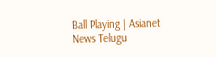Ball Playing | Asianet News Telugu